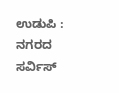ಉಡುಪಿ : ನಗರದ ಸರ್ವಿಸ್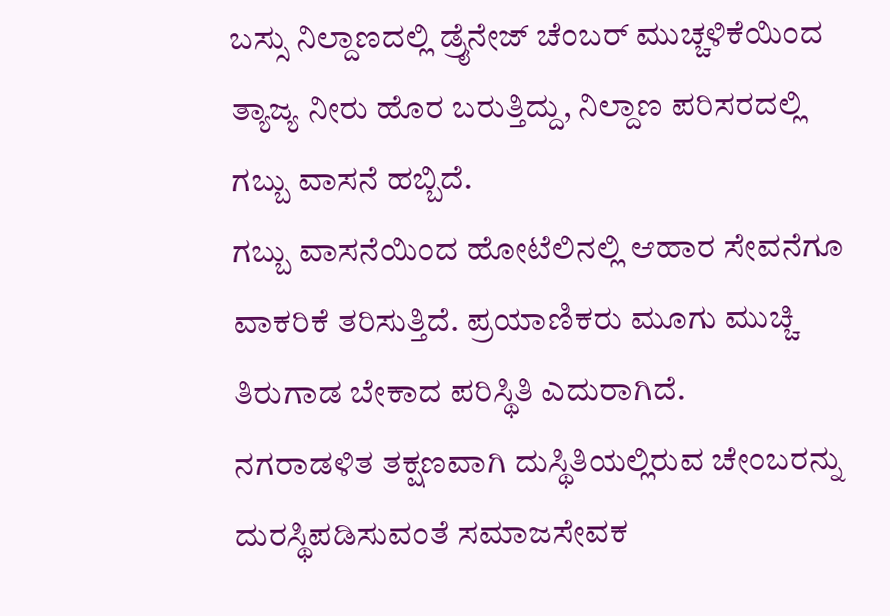ಬಸ್ಸು ನಿಲ್ದಾಣದಲ್ಲಿ ಡ್ರೈನೇಜ್ ಚೆಂಬರ್ ಮುಚ್ಚಳಿಕೆಯಿಂದ ತ್ಯಾಜ್ಯ ನೀರು ಹೊರ ಬರುತ್ತಿದ್ದು, ನಿಲ್ದಾಣ ಪರಿಸರದಲ್ಲಿ ಗಬ್ಬು ವಾಸನೆ ಹಬ್ಬಿದೆ.
ಗಬ್ಬು ವಾಸನೆಯಿಂದ ಹೋಟೆಲಿನಲ್ಲಿ ಆಹಾರ ಸೇವನೆಗೂ ವಾಕರಿಕೆ ತರಿಸುತ್ತಿದೆ. ಪ್ರಯಾಣಿಕರು ಮೂಗು ಮುಚ್ಚಿ ತಿರುಗಾಡ ಬೇಕಾದ ಪರಿಸ್ಥಿತಿ ಎದುರಾಗಿದೆ.
ನಗರಾಡಳಿತ ತಕ್ಷಣವಾಗಿ ದುಸ್ಥಿತಿಯಲ್ಲಿರುವ ಚೇಂಬರನ್ನು ದುರಸ್ಥಿಪಡಿಸುವಂತೆ ಸಮಾಜಸೇವಕ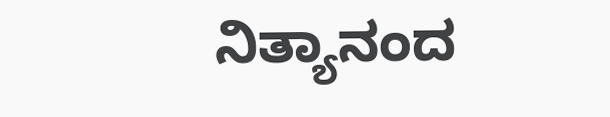ನಿತ್ಯಾನಂದ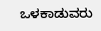ಒಳಕಾಡುವರು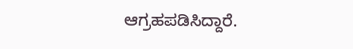ಆಗ್ರಹಪಡಿಸಿದ್ದಾರೆ.